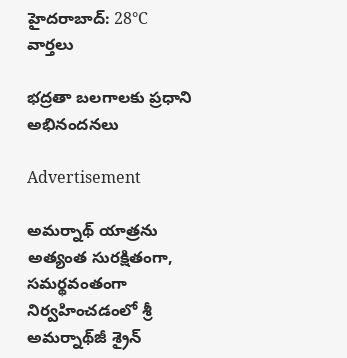హైదరాబాద్: 28°C
వార్తలు

భద్రతా బలగాలకు ప్రధాని అభినందనలు

Advertisement

అమర్నాథ్ యాత్రను అత్యంత సురక్షితంగా, సమర్థవంతంగా నిర్వహించడంలో శ్రీ అమర్నాథ్‌జీ శ్రైన్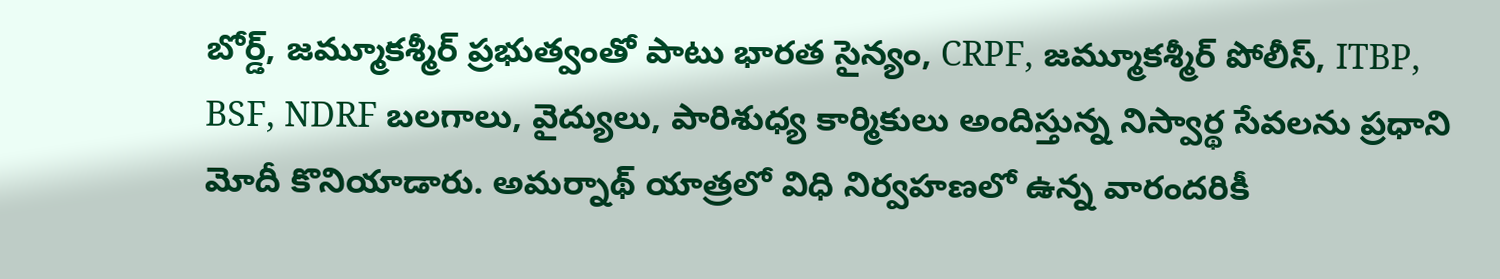బోర్డ్, జమ్మూకశ్మీర్ ప్రభుత్వంతో పాటు భారత సైన్యం, CRPF, జమ్మూకశ్మీర్ పోలీస్, ITBP, BSF, NDRF బలగాలు, వైద్యులు, పారిశుధ్య కార్మికులు అందిస్తున్న నిస్వార్థ సేవలను ప్రధాని మోదీ కొనియాడారు. అమర్నాథ్ యాత్రలో విధి నిర్వహణలో ఉన్న వారందరికీ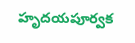హృదయపూర్వక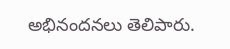అభినందనలు తెలిపారు.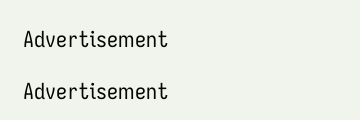Advertisement

Advertisement